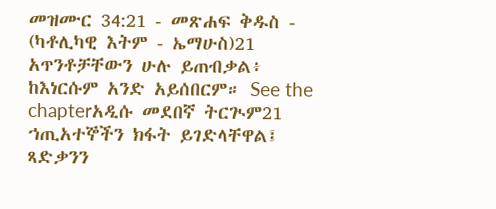መዝሙር 34:21 - መጽሐፍ ቅዱስ - (ካቶሊካዊ እትም - ኤማሁስ)21 አጥንቶቻቸውን ሁሉ ይጠብቃል፥ ከእነርሱም አንድ አይሰበርም። See the chapterአዲሱ መደበኛ ትርጒም21 ኀጢአተኞችን ክፋት ይገድላቸዋል፤ ጻድቃንን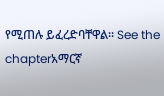የሚጠሉ ይፈረድባቸዋል። See the chapterአማርኛ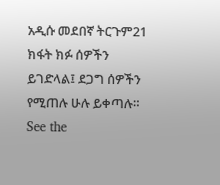አዲሱ መደበኛ ትርጉም21 ክፋት ክፉ ሰዎችን ይገድላል፤ ደጋግ ሰዎችን የሚጠሉ ሁሉ ይቀጣሉ። See the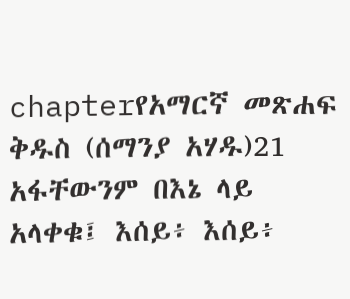chapterየአማርኛ መጽሐፍ ቅዱስ (ሰማንያ አሃዱ)21 አፋቸውንም በእኔ ላይ አላቀቁ፤ እሰይ፥ እሰይ፥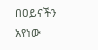በዐይናችን አየነው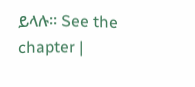ይላሉ። See the chapter |